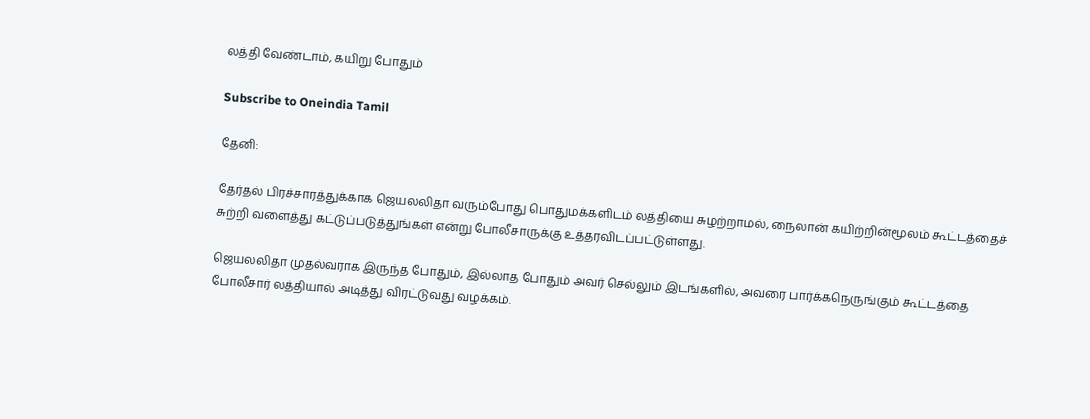லத்தி வேண்டாம், கயிறு போதும்

Subscribe to Oneindia Tamil

தேனி:

தேர்தல் பிரச்சாரத்துக்காக ஜெயலலிதா வரும்போது பொதுமக்களிடம் லத்தியை சுழற்றாமல், நைலான் கயிற்றின்மூலம் கூட்டத்தைச் சுற்றி வளைத்து கட்டுப்படுத்துங்கள் என்று போலீசாருக்கு உத்தரவிடப்பட்டுள்ளது.

ஜெயலலிதா முதல்வராக இருந்த போதும், இல்லாத போதும் அவர் செல்லும் இடங்களில், அவரை பார்க்கநெருங்கும் கூட்டத்தை போலீசார் லத்தியால் அடித்து விரட்டுவது வழக்கம்.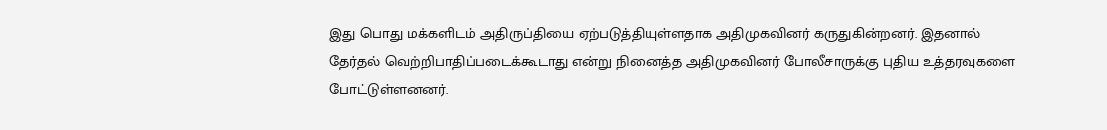இது பொது மக்களிடம் அதிருப்தியை ஏற்படுத்தியுள்ளதாக அதிமுகவினர் கருதுகின்றனர். இதனால் தேர்தல் வெற்றிபாதிப்படைக்கூடாது என்று நினைத்த அதிமுகவினர் போலீசாருக்கு புதிய உத்தரவுகளை போட்டுள்ளனனர்.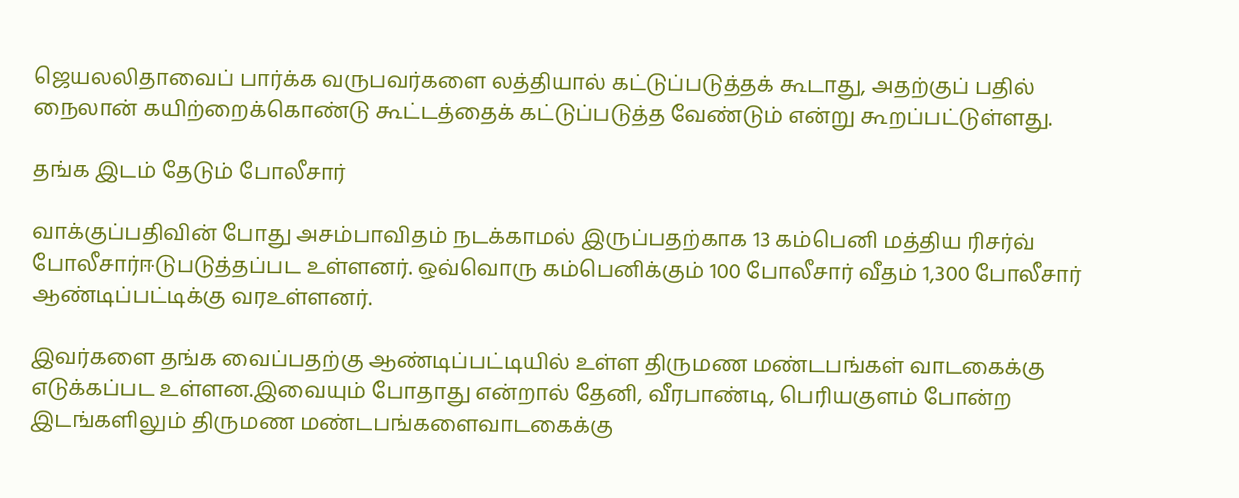ஜெயலலிதாவைப் பார்க்க வருபவர்களை லத்தியால் கட்டுப்படுத்தக் கூடாது, அதற்குப் பதில் நைலான் கயிற்றைக்கொண்டு கூட்டத்தைக் கட்டுப்படுத்த வேண்டும் என்று கூறப்பட்டுள்ளது.

தங்க இடம் தேடும் போலீசார்

வாக்குப்பதிவின் போது அசம்பாவிதம் நடக்காமல் இருப்பதற்காக 13 கம்பெனி மத்திய ரிசர்வ் போலீசார்ஈடுபடுத்தப்பட உள்ளனர். ஒவ்வொரு கம்பெனிக்கும் 100 போலீசார் வீதம் 1,300 போலீசார் ஆண்டிப்பட்டிக்கு வரஉள்ளனர்.

இவர்களை தங்க வைப்பதற்கு ஆண்டிப்பட்டியில் உள்ள திருமண மண்டபங்கள் வாடகைக்கு எடுக்கப்பட உள்ளன.இவையும் போதாது என்றால் தேனி, வீரபாண்டி, பெரியகுளம் போன்ற இடங்களிலும் திருமண மண்டபங்களைவாடகைக்கு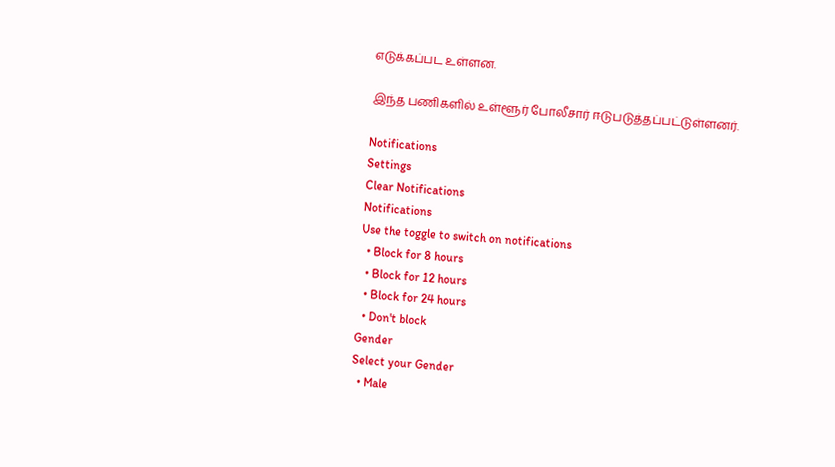எடுக்கப்பட உள்ளன.

இந்த பணிகளில் உள்ளூர் போலீசார் ஈடுபடுத்தப்பட்டுள்ளனர்.

Notifications
Settings
Clear Notifications
Notifications
Use the toggle to switch on notifications
  • Block for 8 hours
  • Block for 12 hours
  • Block for 24 hours
  • Don't block
Gender
Select your Gender
  • Male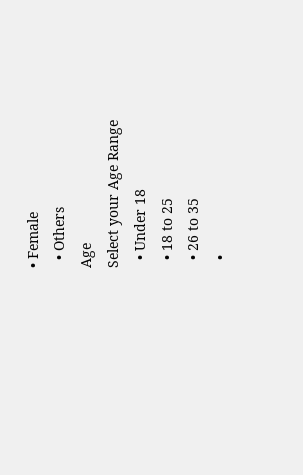• Female
  • Others
Age
Select your Age Range
  • Under 18
  • 18 to 25
  • 26 to 35
  •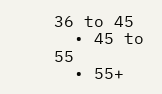36 to 45
  • 45 to 55
  • 55+